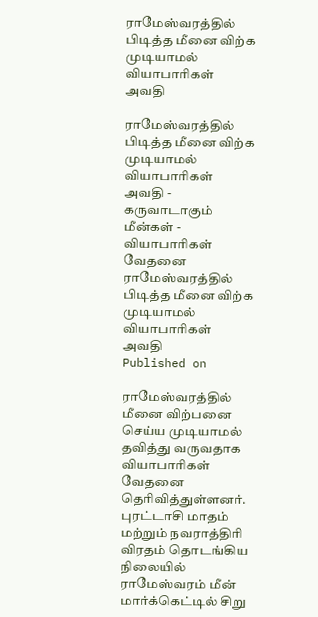ராமேஸ்வரத்தில் பிடித்த மீனை விற்க முடியாமல் வியாபாரிகள் அவதி

ராமேஸ்வரத்தில் பிடித்த மீனை விற்க முடியாமல் வியாபாரிகள் அவதி - கருவாடாகும் மீன்கள் - வியாபாரிகள் வேதனை
ராமேஸ்வரத்தில் பிடித்த மீனை விற்க முடியாமல் வியாபாரிகள் அவதி
Published on

ராமேஸ்வரத்தில் மீனை விற்பனை செய்ய முடியாமல் தவித்து வருவதாக வியாபாரிகள் வேதனை தெரிவித்துள்ளனர். புரட்டாசி மாதம் மற்றும் நவராத்திரி விரதம் தொடங்கிய நிலையில் ராமேஸ்வரம் மீன் மார்க்கெட்டில் சிறு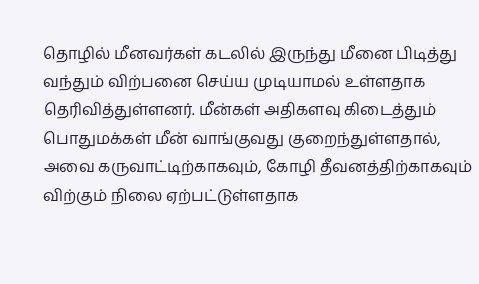தொழில் மீனவர்கள் கடலில் இருந்து மீனை பிடித்து வந்தும் விற்பனை செய்ய முடியாமல் உள்ளதாக தெரிவித்துள்ளனர். மீன்கள் அதிகளவு கிடைத்தும் பொதுமக்கள் மீன் வாங்குவது குறைந்துள்ளதால், அவை கருவாட்டிற்காகவும், கோழி தீவனத்திற்காகவும் விற்கும் நிலை ஏற்பட்டுள்ளதாக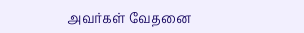அவர்கள் வேதனை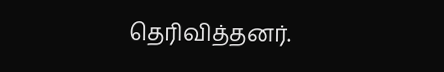தெரிவித்தனர்.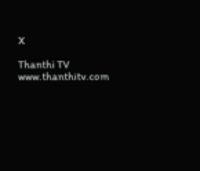X

Thanthi TV
www.thanthitv.com